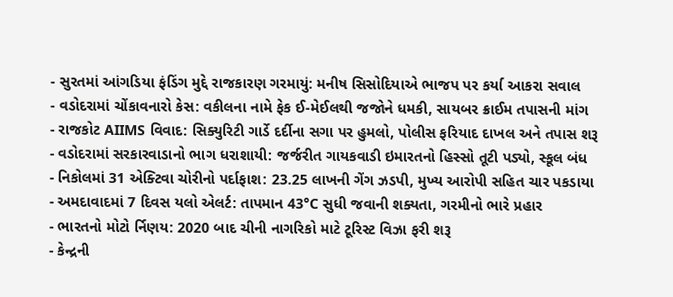- સુરતમાં આંગડિયા ફંડિંગ મુદ્દે રાજકારણ ગરમાયું: મનીષ સિસોદિયાએ ભાજપ પર કર્યા આકરા સવાલ
- વડોદરામાં ચોંકાવનારો કેસ: વકીલના નામે ફેક ઈ-મેઈલથી જજોને ધમકી, સાયબર ક્રાઈમ તપાસની માંગ
- રાજકોટ AIIMS વિવાદ: સિક્યુરિટી ગાર્ડે દર્દીના સગા પર હુમલો, પોલીસ ફરિયાદ દાખલ અને તપાસ શરૂ
- વડોદરામાં સરકારવાડાનો ભાગ ધરાશાયી: જર્જરીત ગાયકવાડી ઇમારતનો હિસ્સો તૂટી પડ્યો, સ્કૂલ બંધ
- નિકોલમાં 31 એક્ટિવા ચોરીનો પર્દાફાશ: 23.25 લાખની ગેંગ ઝડપી, મુખ્ય આરોપી સહિત ચાર પકડાયા
- અમદાવાદમાં 7 દિવસ યલો એલર્ટ: તાપમાન 43°C સુધી જવાની શક્યતા, ગરમીનો ભારે પ્રહાર
- ભારતનો મોટો ર્નિણય: 2020 બાદ ચીની નાગરિકો માટે ટૂરિસ્ટ વિઝા ફરી શરૂ
- કેન્દ્રની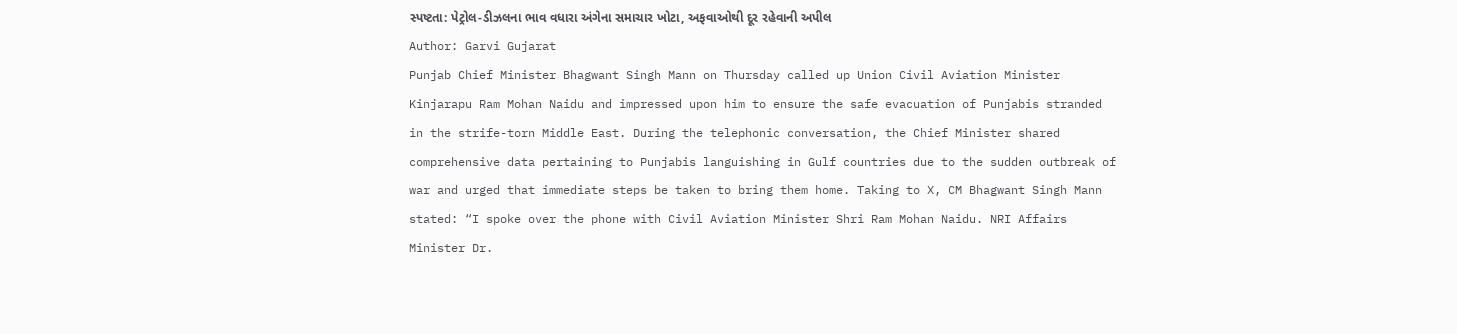સ્પષ્ટતા: પેટ્રોલ-ડીઝલના ભાવ વધારા અંગેના સમાચાર ખોટા, અફવાઓથી દૂર રહેવાની અપીલ
Author: Garvi Gujarat
Punjab Chief Minister Bhagwant Singh Mann on Thursday called up Union Civil Aviation Minister Kinjarapu Ram Mohan Naidu and impressed upon him to ensure the safe evacuation of Punjabis stranded in the strife-torn Middle East. During the telephonic conversation, the Chief Minister shared comprehensive data pertaining to Punjabis languishing in Gulf countries due to the sudden outbreak of war and urged that immediate steps be taken to bring them home. Taking to X, CM Bhagwant Singh Mann stated: “I spoke over the phone with Civil Aviation Minister Shri Ram Mohan Naidu. NRI Affairs Minister Dr.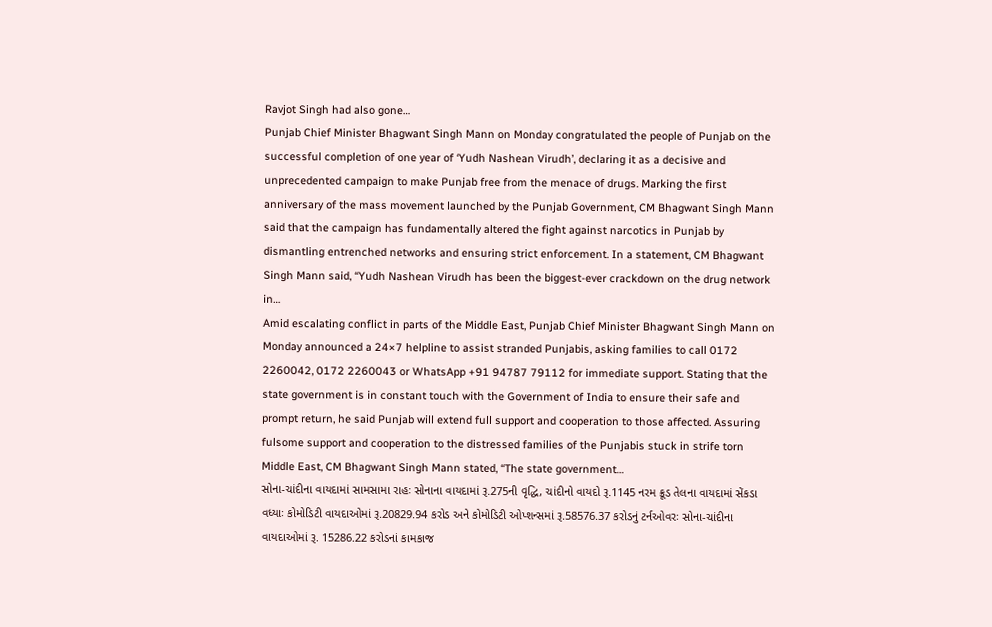Ravjot Singh had also gone…
Punjab Chief Minister Bhagwant Singh Mann on Monday congratulated the people of Punjab on the successful completion of one year of ‘Yudh Nashean Virudh’, declaring it as a decisive and unprecedented campaign to make Punjab free from the menace of drugs. Marking the first anniversary of the mass movement launched by the Punjab Government, CM Bhagwant Singh Mann said that the campaign has fundamentally altered the fight against narcotics in Punjab by dismantling entrenched networks and ensuring strict enforcement. In a statement, CM Bhagwant Singh Mann said, “Yudh Nashean Virudh has been the biggest-ever crackdown on the drug network in…
Amid escalating conflict in parts of the Middle East, Punjab Chief Minister Bhagwant Singh Mann on Monday announced a 24×7 helpline to assist stranded Punjabis, asking families to call 0172 2260042, 0172 2260043 or WhatsApp +91 94787 79112 for immediate support. Stating that the state government is in constant touch with the Government of India to ensure their safe and prompt return, he said Punjab will extend full support and cooperation to those affected. Assuring fulsome support and cooperation to the distressed families of the Punjabis stuck in strife torn Middle East, CM Bhagwant Singh Mann stated, “The state government…
સોના-ચાંદીના વાયદામાં સામસામા રાહઃ સોનાના વાયદામાં રૂ.275ની વૃદ્ધિ, ચાંદીનો વાયદો રૂ.1145 નરમ ક્રૂડ તેલના વાયદામાં સેંકડા વધ્યાઃ કોમોડિટી વાયદાઓમાં રૂ.20829.94 કરોડ અને કોમોડિટી ઓપ્શન્સમાં રૂ.58576.37 કરોડનું ટર્નઓવરઃ સોના-ચાંદીના વાયદાઓમાં રૂ. 15286.22 કરોડનાં કામકાજ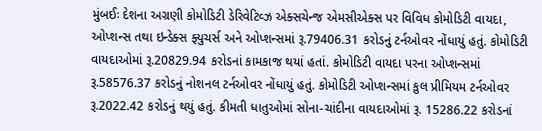મુંબઈઃ દેશના અગ્રણી કોમોડિટી ડેરિવેટિવ્ઝ એક્સચેન્જ એમસીએક્સ પર વિવિધ કોમોડિટી વાયદા, ઓપ્શન્સ તથા ઇન્ડેક્સ ફ્યુચર્સ અને ઓપ્શન્સમાં રૂ.79406.31 કરોડનું ટર્નઓવર નોંધાયું હતું. કોમોડિટી વાયદાઓમાં રૂ.20829.94 કરોડનાં કામકાજ થયાં હતાં. કોમોડિટી વાયદા પરના ઓપ્શન્સમાં રૂ.58576.37 કરોડનું નોશનલ ટર્નઓવર નોંધાયું હતું. કોમોડિટી ઓપ્શન્સમાં કુલ પ્રીમિયમ ટર્નઓવર રૂ.2022.42 કરોડનું થયું હતું. કીમતી ધાતુઓમાં સોના-ચાંદીના વાયદાઓમાં રૂ. 15286.22 કરોડનાં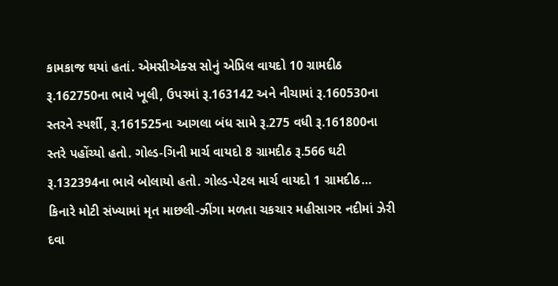કામકાજ થયાં હતાં. એમસીએક્સ સોનું એપ્રિલ વાયદો 10 ગ્રામદીઠ રૂ.162750ના ભાવે ખૂલી, ઉપરમાં રૂ.163142 અને નીચામાં રૂ.160530ના સ્તરને સ્પર્શી, રૂ.161525ના આગલા બંધ સામે રૂ.275 વધી રૂ.161800ના સ્તરે પહોંચ્યો હતો. ગોલ્ડ-ગિની માર્ચ વાયદો 8 ગ્રામદીઠ રૂ.566 ઘટી રૂ.132394ના ભાવે બોલાયો હતો. ગોલ્ડ-પેટલ માર્ચ વાયદો 1 ગ્રામદીઠ…
કિનારે મોટી સંખ્યામાં મૃત માછલી-ઝીંગા મળતા ચકચાર મહીસાગર નદીમાં ઝેરી દવા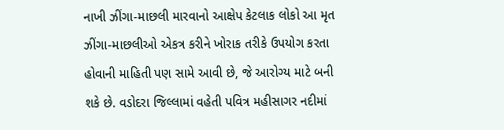નાખી ઝીંગા-માછલી મારવાનો આક્ષેપ કેટલાક લોકો આ મૃત ઝીંગા-માછલીઓ એકત્ર કરીને ખોરાક તરીકે ઉપયોગ કરતા હોવાની માહિતી પણ સામે આવી છે, જે આરોગ્ય માટે બની શકે છે. વડોદરા જિલ્લામાં વહેતી પવિત્ર મહીસાગર નદીમાં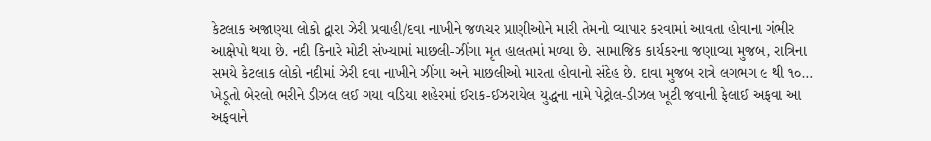કેટલાક અજાણ્યા લોકો દ્વારા ઝેરી પ્રવાહી/દવા નાખીને જળચર પ્રાણીઓને મારી તેમનો વ્યાપાર કરવામાં આવતા હોવાના ગંભીર આક્ષેપો થયા છે. નદી કિનારે મોટી સંખ્યામાં માછલી-ઝીંગા મૃત હાલતમાં મળ્યા છે. સામાજિક કાર્યકરના જણાવ્યા મુજબ, રાત્રિના સમયે કેટલાક લોકો નદીમાં ઝેરી દવા નાખીને ઝીંગા અને માછલીઓ મારતા હોવાનો સંદેહ છે. દાવા મુજબ રાત્રે લગભગ ૯ થી ૧૦…
ખેડૂતો બેરલો ભરીને ડીઝલ લઈ ગયા વડિયા શહેરમાં ઈરાક-ઈઝરાયેલ યુદ્ધના નામે પેટ્રોલ-ડીઝલ ખૂટી જવાની ફેલાઈ અફવા આ અફવાને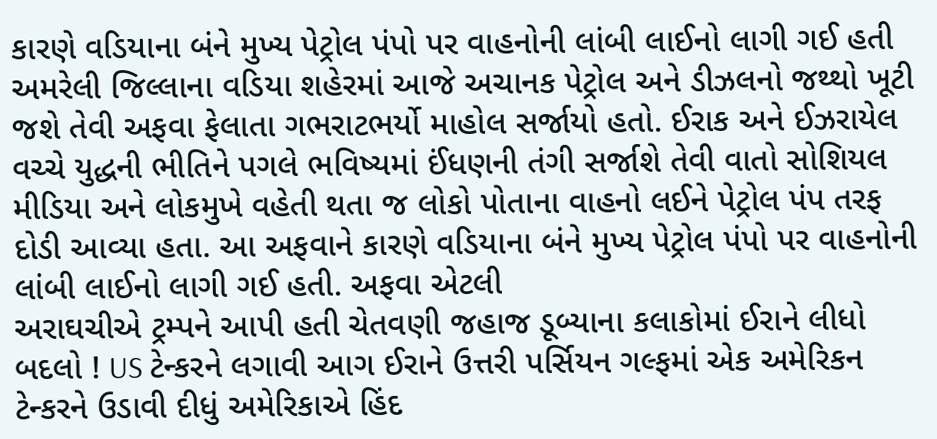કારણે વડિયાના બંને મુખ્ય પેટ્રોલ પંપો પર વાહનોની લાંબી લાઈનો લાગી ગઈ હતી અમરેલી જિલ્લાના વડિયા શહેરમાં આજે અચાનક પેટ્રોલ અને ડીઝલનો જથ્થો ખૂટી જશે તેવી અફવા ફેલાતા ગભરાટભર્યો માહોલ સર્જાયો હતો. ઈરાક અને ઈઝરાયેલ વચ્ચે યુદ્ધની ભીતિને પગલે ભવિષ્યમાં ઈંધણની તંગી સર્જાશે તેવી વાતો સોશિયલ મીડિયા અને લોકમુખે વહેતી થતા જ લોકો પોતાના વાહનો લઈને પેટ્રોલ પંપ તરફ દોડી આવ્યા હતા. આ અફવાને કારણે વડિયાના બંને મુખ્ય પેટ્રોલ પંપો પર વાહનોની લાંબી લાઈનો લાગી ગઈ હતી. અફવા એટલી
અરાઘચીએ ટ્રમ્પને આપી હતી ચેતવણી જહાજ ડૂબ્યાના કલાકોમાં ઈરાને લીધો બદલો ! US ટેન્કરને લગાવી આગ ઈરાને ઉત્તરી પર્સિયન ગલ્ફમાં એક અમેરિકન ટેન્કરને ઉડાવી દીધું અમેરિકાએ હિંદ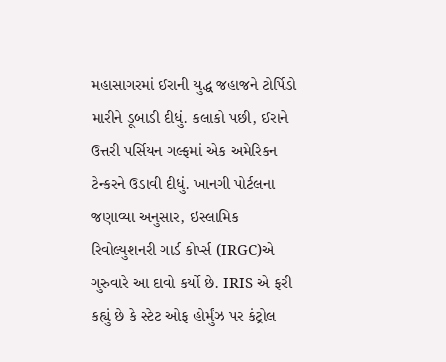મહાસાગરમાં ઈરાની યુદ્ધ જહાજને ટોર્પિડો મારીને ડૂબાડી દીધું. કલાકો પછી, ઈરાને ઉત્તરી પર્સિયન ગલ્ફમાં એક અમેરિકન ટેન્કરને ઉડાવી દીધું. ખાનગી પોર્ટલના જણાવ્યા અનુસાર, ઇસ્લામિક રિવોલ્યુશનરી ગાર્ડ કોર્પ્સ (IRGC)એ ગુરુવારે આ દાવો કર્યો છે. IRIS એ ફરી કહ્યું છે કે સ્ટેટ ઓફ હોર્મુંઝ પર કંટ્રોલ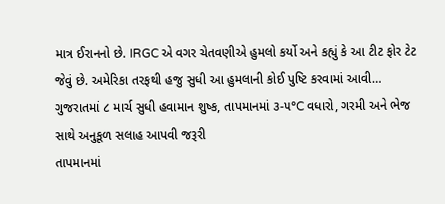માત્ર ઈરાનનો છે. IRGC એ વગર ચેતવણીએ હુમલો કર્યો અને કહ્યું કે આ ટીટ ફોર ટેટ જેવું છે. અમેરિકા તરફથી હજુ સુધી આ હુમલાની કોઈ પુષ્ટિ કરવામાં આવી…
ગુજરાતમાં ૮ માર્ચ સુધી હવામાન શુષ્ક, તાપમાનમાં ૩-૫°C વધારો, ગરમી અને ભેજ સાથે અનુકૂળ સલાહ આપવી જરૂરી
તાપમાનમાં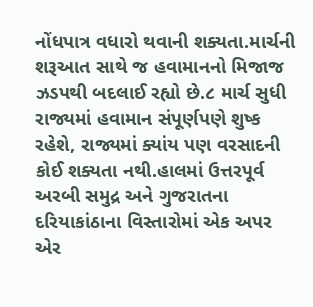નોંધપાત્ર વધારો થવાની શક્યતા.માર્ચની શરૂઆત સાથે જ હવામાનનો મિજાજ ઝડપથી બદલાઈ રહ્યો છે.૮ માર્ચ સુધી રાજ્યમાં હવામાન સંપૂર્ણપણે શુષ્ક રહેશે, રાજ્યમાં ક્યાંય પણ વરસાદની કોઈ શક્યતા નથી.હાલમાં ઉત્તરપૂર્વ અરબી સમુદ્ર અને ગુજરાતના દરિયાકાંઠાના વિસ્તારોમાં એક અપર એર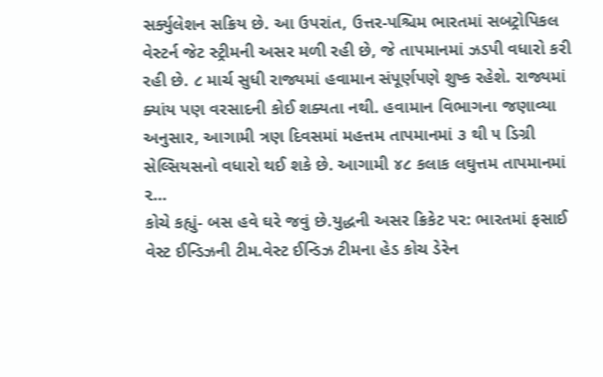સર્ક્યુલેશન સક્રિય છે. આ ઉપરાંત, ઉત્તર-પશ્ચિમ ભારતમાં સબટ્રોપિકલ વેસ્ટર્ન જેટ સ્ટ્રીમની અસર મળી રહી છે, જે તાપમાનમાં ઝડપી વધારો કરી રહી છે. ૮ માર્ચ સુધી રાજ્યમાં હવામાન સંપૂર્ણપણે શુષ્ક રહેશે. રાજ્યમાં ક્યાંય પણ વરસાદની કોઈ શક્યતા નથી. હવામાન વિભાગના જણાવ્યા અનુસાર, આગામી ત્રણ દિવસમાં મહત્તમ તાપમાનમાં ૩ થી ૫ ડિગ્રી સેલ્સિયસનો વધારો થઈ શકે છે. આગામી ૪૮ કલાક લઘુત્તમ તાપમાનમાં ૨…
કોચે કહ્યું- બસ હવે ઘરે જવું છે.યુદ્ધની અસર ક્રિકેટ પર: ભારતમાં ફસાઈ વેસ્ટ ઈન્ડિઝની ટીમ.વેસ્ટ ઈન્ડિઝ ટીમના હેડ કોચ ડેરેન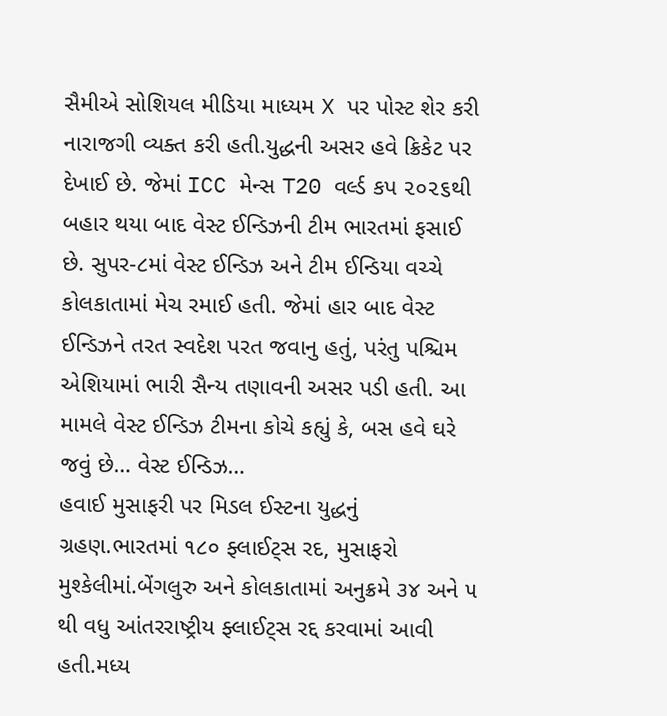સૈમીએ સોશિયલ મીડિયા માધ્યમ X પર પોસ્ટ શેર કરી નારાજગી વ્યક્ત કરી હતી.યુદ્ધની અસર હવે ક્રિકેટ પર દેખાઈ છે. જેમાં ICC મેન્સ T20 વર્લ્ડ કપ ૨૦૨૬થી બહાર થયા બાદ વેસ્ટ ઈન્ડિઝની ટીમ ભારતમાં ફસાઈ છે. સુપર-૮માં વેસ્ટ ઈન્ડિઝ અને ટીમ ઈન્ડિયા વચ્ચે કોલકાતામાં મેચ રમાઈ હતી. જેમાં હાર બાદ વેસ્ટ ઈન્ડિઝને તરત સ્વદેશ પરત જવાનુ હતું, પરંતુ પશ્ચિમ એશિયામાં ભારી સૈન્ય તણાવની અસર પડી હતી. આ મામલે વેસ્ટ ઈન્ડિઝ ટીમના કોચે કહ્યું કે, બસ હવે ઘરે જવું છે… વેસ્ટ ઈન્ડિઝ…
હવાઈ મુસાફરી પર મિડલ ઈસ્ટના યુદ્ધનું ગ્રહણ.ભારતમાં ૧૮૦ ફ્લાઈટ્સ રદ, મુસાફરો મુશ્કેલીમાં.બેંગલુરુ અને કોલકાતામાં અનુક્રમે ૩૪ અને ૫ થી વધુ આંતરરાષ્ટ્રીય ફ્લાઈટ્સ રદ્દ કરવામાં આવી હતી.મધ્ય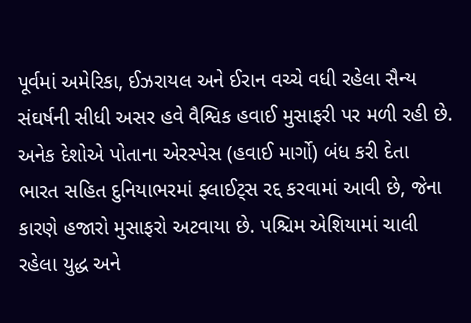પૂર્વમાં અમેરિકા, ઈઝરાયલ અને ઈરાન વચ્ચે વધી રહેલા સૈન્ય સંઘર્ષની સીધી અસર હવે વૈશ્વિક હવાઈ મુસાફરી પર મળી રહી છે. અનેક દેશોએ પોતાના એરસ્પેસ (હવાઈ માર્ગો) બંધ કરી દેતા ભારત સહિત દુનિયાભરમાં ફ્લાઈટ્સ રદ્દ કરવામાં આવી છે, જેના કારણે હજારો મુસાફરો અટવાયા છે. પશ્ચિમ એશિયામાં ચાલી રહેલા યુદ્ધ અને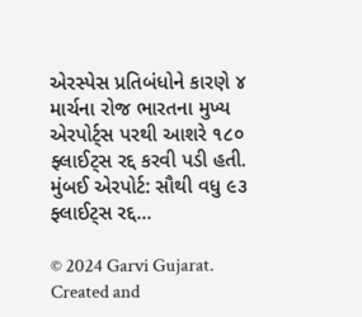એરસ્પેસ પ્રતિબંધોને કારણે ૪ માર્ચના રોજ ભારતના મુખ્ય એરપોર્ટ્સ પરથી આશરે ૧૮૦ ફ્લાઈટ્સ રદ્દ કરવી પડી હતી. મુંબઈ એરપોર્ટ: સૌથી વધુ ૯૩ ફ્લાઈટ્સ રદ્દ…

© 2024 Garvi Gujarat. Created and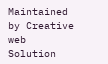Maintained by Creative web Solution